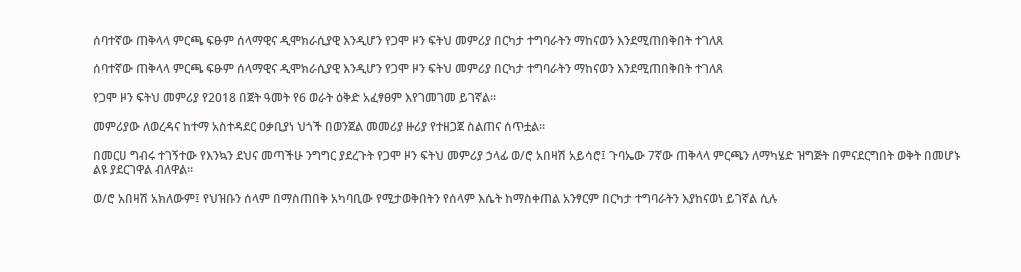ሰባተኛው ጠቅላላ ምርጫ ፍፁም ሰላማዊና ዲሞክራሲያዊ እንዲሆን የጋሞ ዞን ፍትህ መምሪያ በርካታ ተግባራትን ማከናወን እንደሚጠበቅበት ተገለጸ

ሰባተኛው ጠቅላላ ምርጫ ፍፁም ሰላማዊና ዲሞክራሲያዊ እንዲሆን የጋሞ ዞን ፍትህ መምሪያ በርካታ ተግባራትን ማከናወን እንደሚጠበቅበት ተገለጸ

የጋሞ ዞን ፍትህ መምሪያ የ2018 በጀት ዓመት የ6 ወራት ዕቅድ አፈፃፀም እየገመገመ ይገኛል።

መምሪያው ለወረዳና ከተማ አስተዳደር ዐቃቢያነ ህጎች በወንጀል መመሪያ ዙሪያ የተዘጋጀ ስልጠና ሰጥቷል።

በመርሀ ግብሩ ተገኝተው የእንኳን ደህና መጣችሁ ንግግር ያደረጉት የጋሞ ዞን ፍትህ መምሪያ ኃላፊ ወ/ሮ አበዛሽ አይሳሮ፤ ጉባኤው 7ኛው ጠቅላላ ምርጫን ለማካሄድ ዝግጅት በምናደርግበት ወቅት በመሆኑ ልዩ ያደርገዋል ብለዋል።

ወ/ሮ አበዛሽ አክለውም፤ የህዝቡን ሰላም በማስጠበቅ አካባቢው የሚታወቅበትን የሰላም እሴት ከማስቀጠል አንፃርም በርካታ ተግባራትን እያከናወነ ይገኛል ሲሉ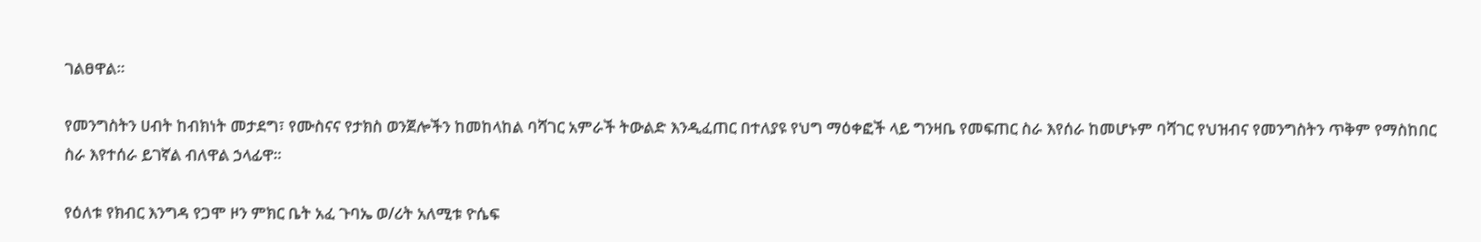ገልፀዋል።

የመንግስትን ሀብት ከብክነት መታደግ፣ የሙስናና የታክስ ወንጀሎችን ከመከላከል ባሻገር አምራች ትውልድ እንዲፈጠር በተለያዩ የህግ ማዕቀፎች ላይ ግንዛቤ የመፍጠር ስራ እየሰራ ከመሆኑም ባሻገር የህዝብና የመንግስትን ጥቅም የማስከበር ስራ እየተሰራ ይገኛል ብለዋል ኃላፊዋ።

የዕለቱ የክብር እንግዳ የጋሞ ዞን ምክር ቤት አፈ ጉባኤ ወ/ሪት አለሚቱ ዮሴፍ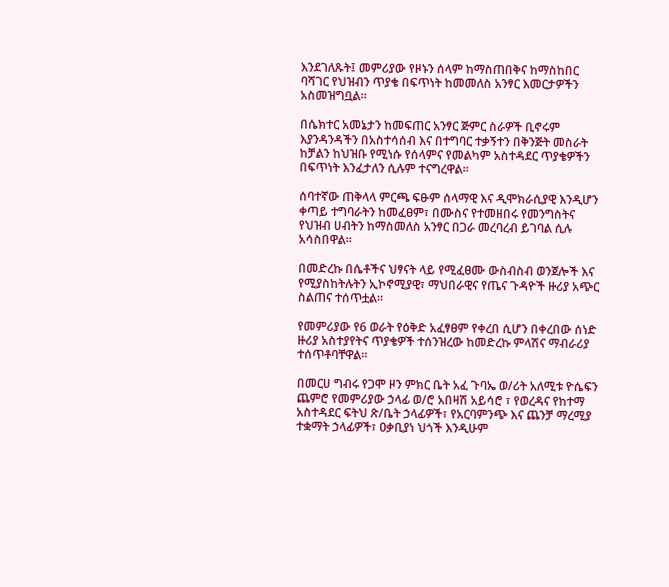እንደገለጹት፤ መምሪያው የዞኑን ሰላም ከማስጠበቅና ከማስከበር ባሻገር የህዝብን ጥያቄ በፍጥነት ከመመለስ አንፃር እመርታዎችን አስመዝግቧል።

በሴክተር አመኔታን ከመፍጠር አንፃር ጅምር ስራዎች ቢኖሩም እያንዳንዳችን በአስተሳሰብ እና በተግባር ተቃኝተን በቅንጅት መስራት ከቻልን ከህዝቡ የሚነሱ የሰላምና የመልካም አስተዳደር ጥያቄዎችን በፍጥነት እንፈታለን ሲሉም ተናግረዋል።

ሰባተኛው ጠቅላላ ምርጫ ፍፁም ሰላማዊ እና ዲሞክራሲያዊ እንዲሆን ቀጣይ ተግባራትን ከመፈፀም፣ በሙስና የተመዘበሩ የመንግስትና የህዝብ ሀብትን ከማስመለስ አንፃር በጋራ መረባረብ ይገባል ሲሉ አሳስበዋል።

በመድረኩ በሴቶችና ህፃናት ላይ የሚፈፀሙ ውስብስብ ወንጀሎች እና የሚያስከትሉትን ኢኮኖሚያዊ፣ ማህበራዊና የጤና ጉዳዮች ዙሪያ አጭር ስልጠና ተሰጥቷል።

የመምሪያው የ6 ወራት የዕቅድ አፈፃፀም የቀረበ ሲሆን በቀረበው ሰነድ ዙሪያ አስተያየትና ጥያቄዎች ተሰንዝረው ከመድረኩ ምላሽና ማብራሪያ ተሰጥቶባቸዋል።

በመርሀ ግብሩ የጋሞ ዞን ምክር ቤት አፈ ጉባኤ ወ/ሪት አለሚቱ ዮሴፍን ጨምሮ የመምሪያው ኃላፊ ወ/ሮ አበዛሽ አይሳሮ ፣ የወረዳና የከተማ አስተዳደር ፍትህ ጽ/ቤት ኃላፊዎች፣ የአርባምንጭ እና ጨንቻ ማረሚያ ተቋማት ኃላፊዎች፣ ዐቃቢያነ ህጎች እንዲሁም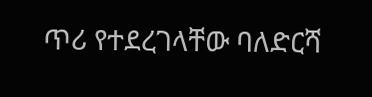ጥሪ የተደረገላቸው ባለድርሻ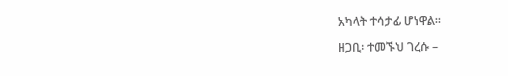አካላት ተሳታፊ ሆነዋል።

ዘጋቢ፡ ተመኙህ ገረሱ –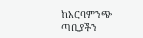ከአርባምንጭ ጣቢያችን